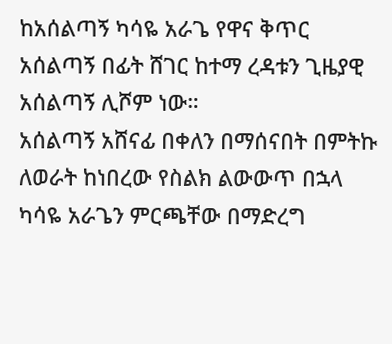ከአሰልጣኝ ካሳዬ አራጌ የዋና ቅጥር አሰልጣኝ በፊት ሸገር ከተማ ረዳቱን ጊዜያዊ አሰልጣኝ ሊሾም ነው።
አሰልጣኝ አሸናፊ በቀለን በማሰናበት በምትኩ ለወራት ከነበረው የስልክ ልውውጥ በኋላ ካሳዬ አራጌን ምርጫቸው በማድረግ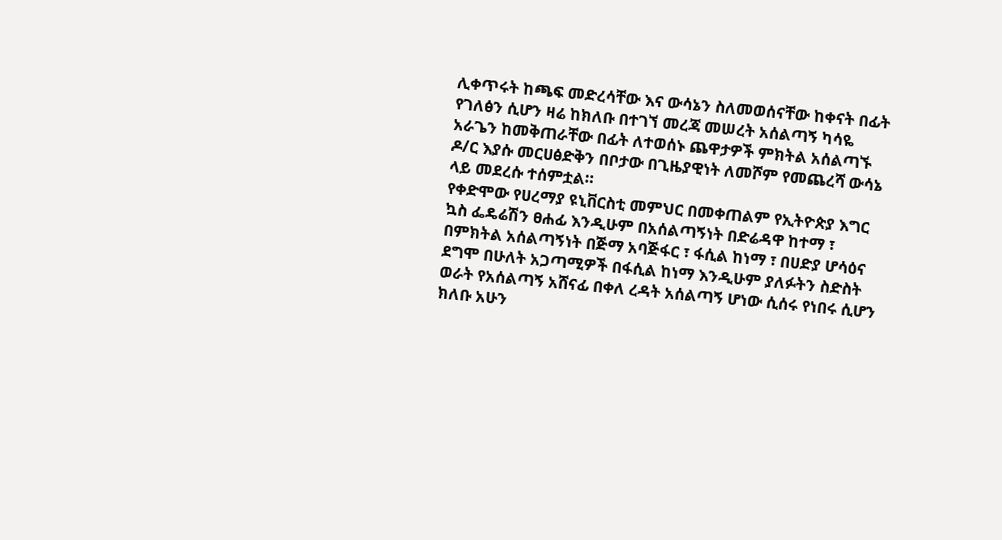ሊቀጥሩት ከጫፍ መድረሳቸው እና ውሳኔን ስለመወሰናቸው ከቀናት በፊት የገለፅን ሲሆን ዛሬ ከክለቡ በተገኘ መረጃ መሠረት አሰልጣኝ ካሳዬ አራጌን ከመቅጠራቸው በፊት ለተወሰኑ ጨዋታዎች ምክትል አሰልጣኙ ዶ/ር እያሱ መርሀፅድቅን በቦታው በጊዜያዊነት ለመሾም የመጨረሻ ውሳኔ ላይ መደረሱ ተሰምቷል።
የቀድሞው የሀረማያ ዩኒቨርስቲ መምህር በመቀጠልም የኢትዮጵያ እግር ኳስ ፌዴሬሽን ፀሐፊ እንዲሁም በአሰልጣኝነት በድሬዳዋ ከተማ ፣ በምክትል አሰልጣኝነት በጅማ አባጅፋር ፣ ፋሲል ከነማ ፣ በሀድያ ሆሳዕና ደግሞ በሁለት አጋጣሚዎች በፋሲል ከነማ እንዲሁም ያለፉትን ስድስት ወራት የአሰልጣኝ አሸናፊ በቀለ ረዳት አሰልጣኝ ሆነው ሲሰሩ የነበሩ ሲሆን ክለቡ አሁን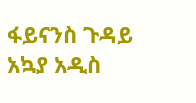ፋይናንስ ጉዳይ አኳያ አዲስ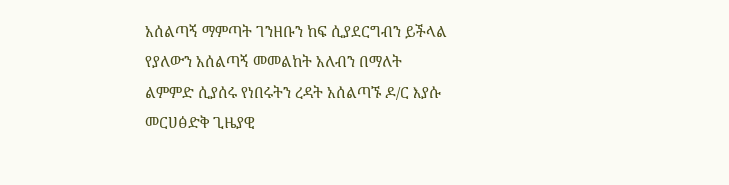አሰልጣኝ ማምጣት ገንዘቡን ከፍ ሲያደርግብን ይችላል የያለውን አሰልጣኝ መመልከት አለብን በማለት ልምምድ ሲያሰሩ የነበሩትን ረዳት አሰልጣኙ ዶ/ር እያሱ መርሀፅድቅ ጊዜያዊ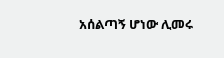አሰልጣኝ ሆነው ሊመሩ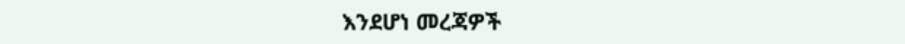እንደሆነ መረጃዎች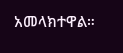አመላክተዋል።